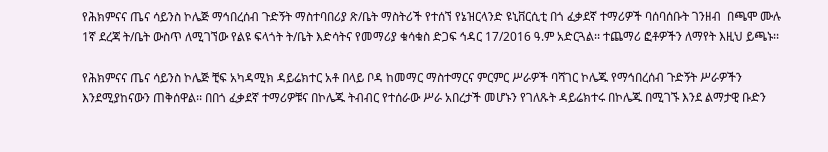የሕክምናና ጤና ሳይንስ ኮሌጅ ማኅበረሰብ ጉድኝት ማስተባበሪያ ጽ/ቤት ማስትሪች የተሰኘ የኔዝርላንድ ዩኒቨርሲቲ በጎ ፈቃደኛ ተማሪዎች ባሰባሰቡት ገንዘብ  በጫሞ ሙሉ 1ኛ ደረጃ ት/ቤት ውስጥ ለሚገኘው የልዩ ፍላጎት ት/ቤት እድሳትና የመማሪያ ቁሳቁስ ድጋፍ ኅዳር 17/2016 ዓ.ም አድርጓል፡፡ ተጨማሪ ፎቶዎችን ለማየት እዚህ ይጫኑ፡፡

የሕክምናና ጤና ሳይንስ ኮሌጅ ቺፍ አካዳሚክ ዳይሬክተር አቶ በላይ ቦዳ ከመማር ማስተማርና ምርምር ሥራዎች ባሻገር ኮሌጁ የማኅበረሰብ ጉድኝት ሥራዎችን እንደሚያከናውን ጠቅሰዋል፡፡ በበጎ ፈቃደኛ ተማሪዎቹና በኮሌጁ ትብብር የተሰራው ሥራ አበረታች መሆኑን የገለጹት ዳይሬክተሩ በኮሌጁ በሚገኙ እንደ ልማታዊ ቡድን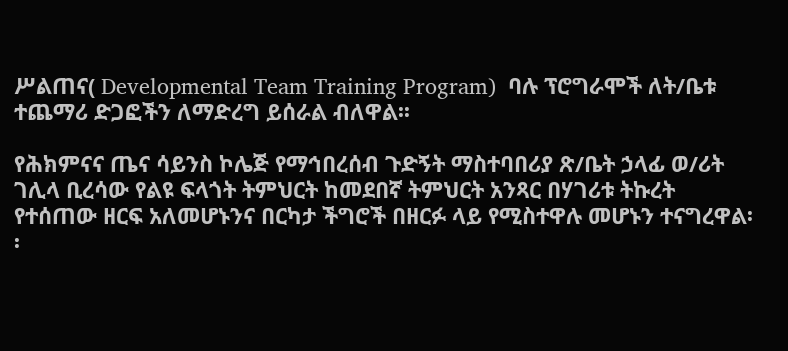ሥልጠና( Developmental Team Training Program)  ባሉ ፕሮግራሞች ለት/ቤቱ ተጨማሪ ድጋፎችን ለማድረግ ይሰራል ብለዋል፡፡

የሕክምናና ጤና ሳይንስ ኮሌጅ የማኅበረሰብ ጉድኝት ማስተባበሪያ ጽ/ቤት ኃላፊ ወ/ሪት ገሊላ ቢረሳው የልዩ ፍላጎት ትምህርት ከመደበኛ ትምህርት አንጻር በሃገሪቱ ትኩረት የተሰጠው ዘርፍ አለመሆኑንና በርካታ ችግሮች በዘርፉ ላይ የሚስተዋሉ መሆኑን ተናግረዋል፡፡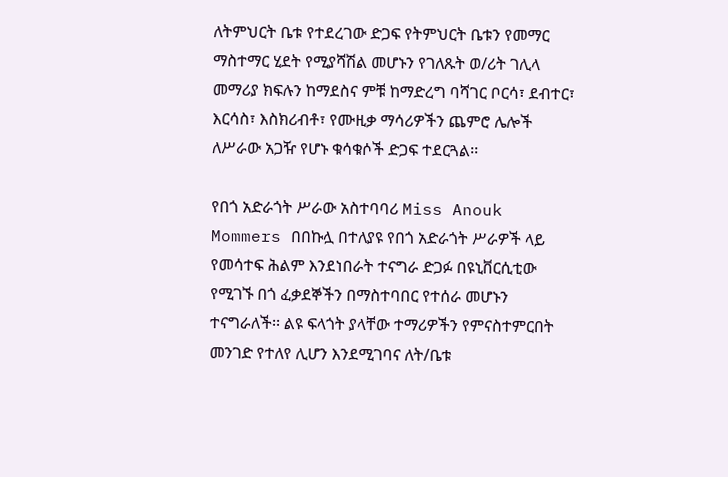ለትምህርት ቤቱ የተደረገው ድጋፍ የትምህርት ቤቱን የመማር ማስተማር ሂደት የሚያሻሽል መሆኑን የገለጹት ወ/ሪት ገሊላ መማሪያ ክፍሉን ከማደስና ምቹ ከማድረግ ባሻገር ቦርሳ፣ ደብተር፣ እርሳስ፣ እስክሪብቶ፣ የሙዚቃ ማሳሪዎችን ጨምሮ ሌሎች ለሥራው አጋዥ የሆኑ ቁሳቁሶች ድጋፍ ተደርጓል፡፡

የበጎ አድራጎት ሥራው አስተባባሪ Miss Anouk Mommers በበኩሏ በተለያዩ የበጎ አድራጎት ሥራዎች ላይ የመሳተፍ ሕልም እንደነበራት ተናግራ ድጋፉ በዩኒቨርሲቲው የሚገኙ በጎ ፈቃደኞችን በማስተባበር የተሰራ መሆኑን ተናግራለች፡፡ ልዩ ፍላጎት ያላቸው ተማሪዎችን የምናስተምርበት መንገድ የተለየ ሊሆን እንደሚገባና ለት/ቤቱ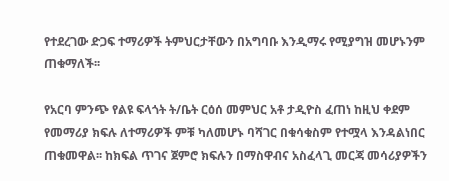የተደረገው ድጋፍ ተማሪዎች ትምህርታቸውን በአግባቡ እንዲማሩ የሚያግዝ መሆኑንም ጠቁማለች፡፡

የአርባ ምንጭ የልዩ ፍላጎት ት/ቤት ርዕሰ መምህር አቶ ታዲዮስ ፈጠነ ከዚህ ቀደም የመማሪያ ክፍሉ ለተማሪዎች ምቹ ካለመሆኑ ባሻገር በቁሳቁስም የተሟላ እንዳልነበር ጠቁመዋል፡፡ ከክፍል ጥገና ጀምሮ ክፍሉን በማስዋብና አስፈላጊ መርጃ መሳሪያዎችን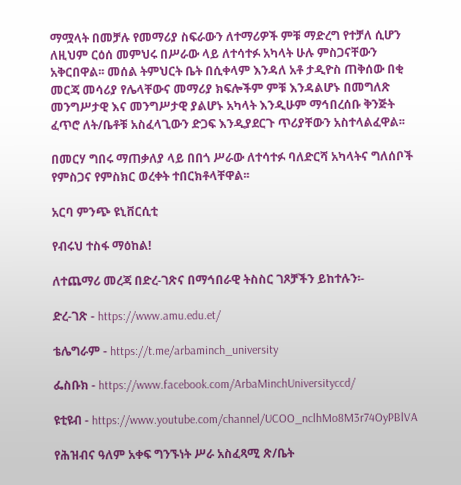ማሟላት በመቻሉ የመማሪያ ስፍራውን ለተማሪዎች ምቹ ማድረግ የተቻለ ሲሆን ለዚህም ርዕሰ መምህሩ በሥራው ላይ ለተሳተፉ አካላት ሁሉ ምስጋናቸውን አቅርበዋል፡፡ መሰል ትምህርት ቤት በሲቀላም እንዳለ አቶ ታዲዮስ ጠቅሰው በቂ መርጃ መሳሪያ የሌላቸውና መማሪያ ክፍሎችም ምቹ እንዳልሆኑ በመግለጽ መንግሥታዊ እና መንግሥታዊ ያልሆኑ አካላት እንዲሁም ማኅበረሰቡ ቅንጅት ፈጥሮ ለት/ቤቶቹ አስፈላጊውን ድጋፍ እንዲያደርጉ ጥሪያቸውን አስተላልፈዋል፡፡

በመርሃ ግበሩ ማጠቃለያ ላይ በበጎ ሥራው ለተሳተፉ ባለድርሻ አካላትና ግለሰቦች የምስጋና የምስክር ወረቀት ተበርክቶላቸዋል፡፡

አርባ ምንጭ ዩኒቨርሲቲ

የብሩህ ተስፋ ማዕከል!

ለተጨማሪ መረጃ በድረ-ገጽና በማኅበራዊ ትስስር ገጾቻችን ይከተሉን፡-

ድረ-ገጽ - https://www.amu.edu.et/

ቴሌግራም - https://t.me/arbaminch_university

ፌስቡክ - https://www.facebook.com/ArbaMinchUniversityccd/

ዩቲዩብ - https://www.youtube.com/channel/UCOO_nclhMo8M3r74OyPBlVA

የሕዝብና ዓለም አቀፍ ግንኙነት ሥራ አስፈጻሚ ጽ/ቤት